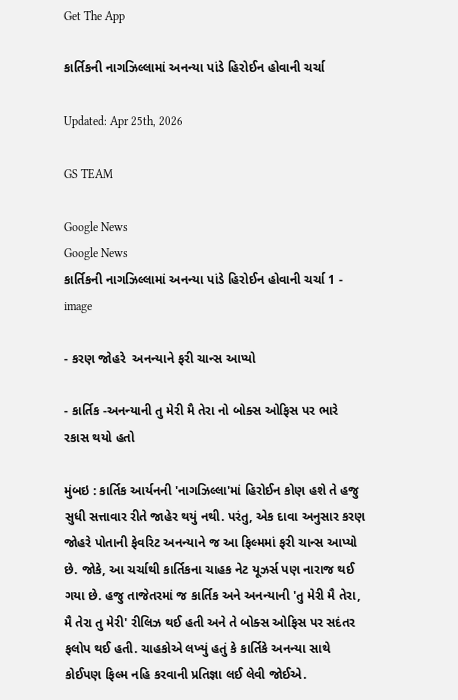Get The App

કાર્તિકની નાગઝિલ્લામાં અનન્યા પાંડે હિરોઈન હોવાની ચર્ચા

Updated: Apr 25th, 2026

GS TEAM

Google News
Google News
કાર્તિકની નાગઝિલ્લામાં અનન્યા પાંડે હિરોઈન હોવાની ચર્ચા 1 - image

- કરણ જોહરે  અનન્યાને ફરી ચાન્સ આપ્યો

- કાર્તિક -અનન્યાની તુ મેરી મૈ તેરા નો બોક્સ ઓફિસ પર ભારે રકાસ થયો હતો

મુંબઇ : કાર્તિક આર્યનની 'નાગઝિલ્લા'માં હિરોઈન કોણ હશે તે હજુ સુધી સત્તાવાર રીતે જાહેર થયું નથી. પરંતુ, એક દાવા અનુસાર કરણ જોહરે પોતાની ફેવરિટ અનન્યાને જ આ ફિલ્મમાં ફરી ચાન્સ આપ્યો છે. જોકે, આ ચર્ચાથી કાર્તિકના ચાહક નેટ યૂઝર્સ પણ નારાજ થઈ ગયા છે. હજુ તાજેતરમાં જ કાર્તિક અને અનન્યાની 'તુ મેરી મૈ તેરા, મૈ તેરા તુ મેરી' રીલિઝ થઈ હતી અને તે બોક્સ ઓફિસ પર સદંતર ફલોપ થઈ હતી. ચાહકોએ લખ્યું હતું કે કાર્તિકે અનન્યા સાથે કોઈપણ ફિલ્મ નહિ કરવાની પ્રતિજ્ઞા લઈ લેવી જોઈએ.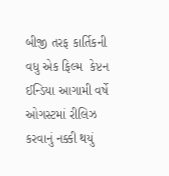બીજી તરફ કાર્તિકની વધુ એક ફિલ્મ  કેપ્ટન ઈન્ડિયા આગામી વર્ષે ઓગસ્ટમાં રીલિઝ કરવાનું નક્કી થયું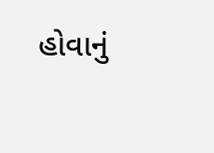હોવાનું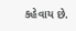કહેવાય છે.